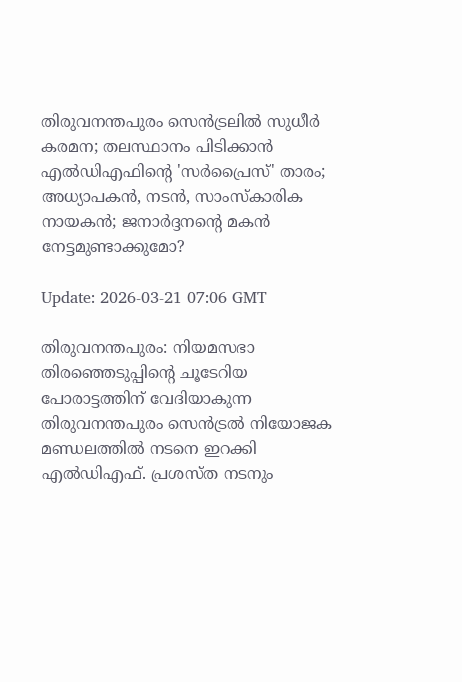തിരുവനന്തപുരം സെന്‍ട്രലില്‍ സുധീര്‍ കരമന; തലസ്ഥാനം പിടിക്കാന്‍ എല്‍ഡിഎഫിന്റെ 'സര്‍പ്രൈസ്' താരം; അധ്യാപകന്‍, നടന്‍, സാംസ്‌കാരിക നായകന്‍; ജനാര്‍ദ്ദനന്റെ മകന്‍ നേട്ടമുണ്ടാക്കുമോ?

Update: 2026-03-21 07:06 GMT

തിരുവനന്തപുരം: നിയമസഭാ തിരഞ്ഞെടുപ്പിന്റെ ചൂടേറിയ പോരാട്ടത്തിന് വേദിയാകുന്ന തിരുവനന്തപുരം സെന്‍ട്രല്‍ നിയോജക മണ്ഡലത്തില്‍ നടനെ ഇറക്കി എല്‍ഡിഎഫ്. പ്രശസ്ത നടനും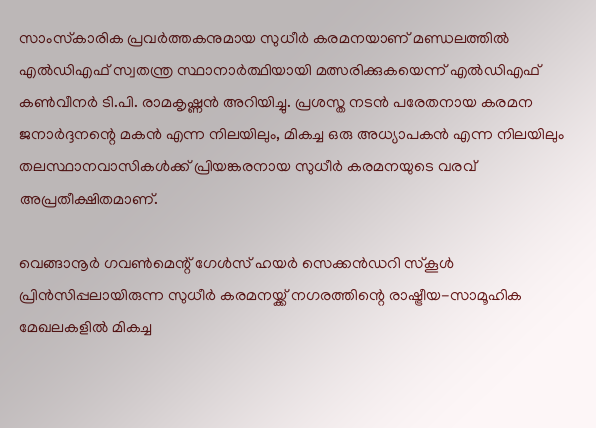സാംസ്‌കാരിക പ്രവര്‍ത്തകനുമായ സുധീര്‍ കരമനയാണ് മണ്ഡലത്തില്‍ എല്‍ഡിഎഫ് സ്വതന്ത്ര സ്ഥാനാര്‍ത്ഥിയായി മത്സരിക്കുകയെന്ന് എല്‍ഡിഎഫ് കണ്‍വീനര്‍ ടി.പി. രാമകൃഷ്ണന്‍ അറിയിച്ചു. പ്രശസ്ത നടന്‍ പരേതനായ കരമന ജനാര്‍ദ്ദനന്റെ മകന്‍ എന്ന നിലയിലും, മികച്ച ഒരു അധ്യാപകന്‍ എന്ന നിലയിലും തലസ്ഥാനവാസികള്‍ക്ക് പ്രിയങ്കരനായ സുധീര്‍ കരമനയുടെ വരവ് അപ്രതീക്ഷിതമാണ്.

വെങ്ങാനൂര്‍ ഗവണ്‍മെന്റ് ഗേള്‍സ് ഹയര്‍ സെക്കന്‍ഡറി സ്‌കൂള്‍ പ്രിന്‍സിപ്പലായിരുന്ന സുധീര്‍ കരമനയ്ക്ക് നഗരത്തിന്റെ രാഷ്ട്രീയ-സാമൂഹിക മേഖലകളില്‍ മികച്ച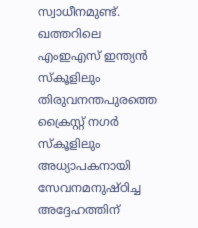സ്വാധീനമുണ്ട്. ഖത്തറിലെ എംഇഎസ് ഇന്ത്യന്‍ സ്‌കൂളിലും തിരുവനന്തപുരത്തെ ക്രൈസ്റ്റ് നഗര്‍ സ്‌കൂളിലും അധ്യാപകനായി സേവനമനുഷ്ഠിച്ച അദ്ദേഹത്തിന്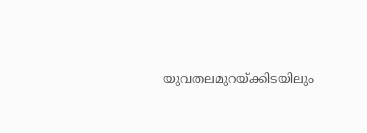യുവതലമുറയ്ക്കിടയിലും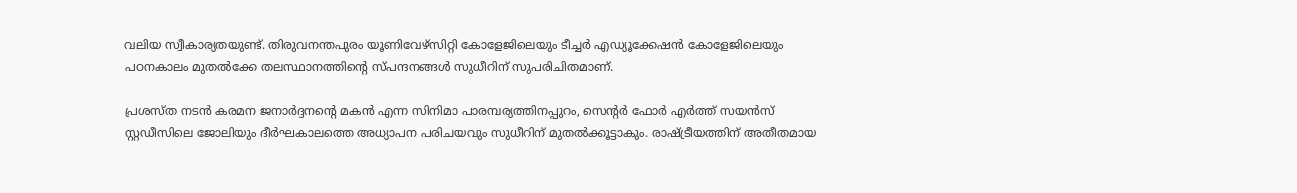വലിയ സ്വീകാര്യതയുണ്ട്. തിരുവനന്തപുരം യൂണിവേഴ്‌സിറ്റി കോളേജിലെയും ടീച്ചര്‍ എഡ്യൂക്കേഷന്‍ കോളേജിലെയും പഠനകാലം മുതല്‍ക്കേ തലസ്ഥാനത്തിന്റെ സ്പന്ദനങ്ങള്‍ സുധീറിന് സുപരിചിതമാണ്.

പ്രശസ്ത നടന്‍ കരമന ജനാര്‍ദ്ദനന്റെ മകന്‍ എന്ന സിനിമാ പാരമ്പര്യത്തിനപ്പുറം, സെന്റര്‍ ഫോര്‍ എര്‍ത്ത് സയന്‍സ് സ്റ്റഡീസിലെ ജോലിയും ദീര്‍ഘകാലത്തെ അധ്യാപന പരിചയവും സുധീറിന് മുതല്‍ക്കൂട്ടാകും. രാഷ്ട്രീയത്തിന് അതീതമായ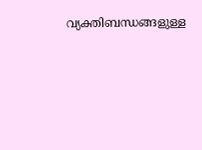വ്യക്തിബന്ധങ്ങളുള്ള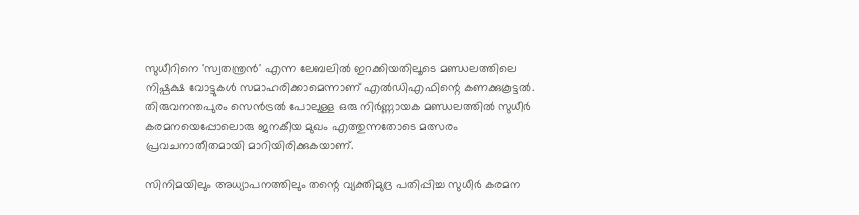സുധീറിനെ 'സ്വതന്ത്രന്‍' എന്ന ലേബലില്‍ ഇറക്കിയതിലൂടെ മണ്ഡലത്തിലെ നിഷ്പക്ഷ വോട്ടുകള്‍ സമാഹരിക്കാമെന്നാണ് എല്‍ഡിഎഫിന്റെ കണക്കുകൂട്ടല്‍. തിരുവനന്തപുരം സെന്‍ട്രല്‍ പോലുള്ള ഒരു നിര്‍ണ്ണായക മണ്ഡലത്തില്‍ സുധീര്‍ കരമനയെപ്പോലൊരു ജനകീയ മുഖം എത്തുന്നതോടെ മത്സരം പ്രവചനാതീതമായി മാറിയിരിക്കുകയാണ്.

സിനിമയിലും അധ്യാപനത്തിലും തന്റെ വ്യക്തിമുദ്ര പതിപ്പിച്ച സുധീര്‍ കരമന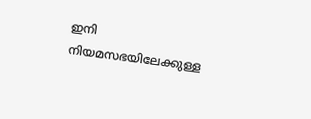ഇനി നിയമസഭയിലേക്കുള്ള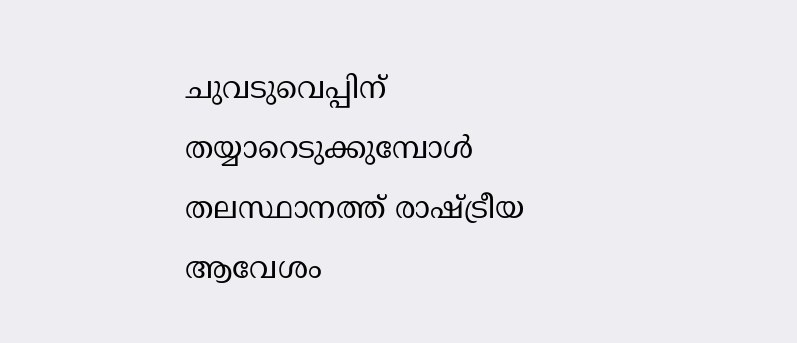ചുവടുവെപ്പിന് തയ്യാറെടുക്കുമ്പോള്‍ തലസ്ഥാനത്ത് രാഷ്ട്രീയ ആവേശം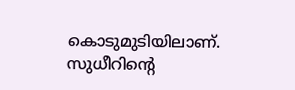കൊടുമുടിയിലാണ്. സുധീറിന്റെ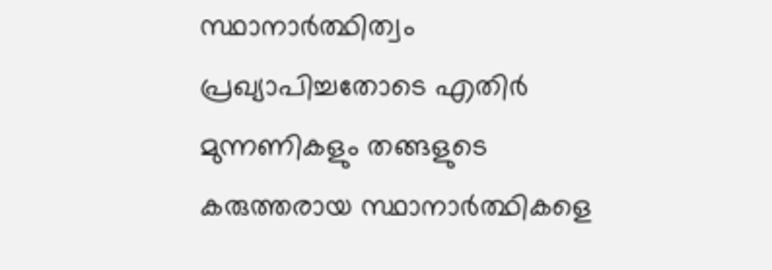സ്ഥാനാര്‍ത്ഥിത്വം പ്രഖ്യാപിച്ചതോടെ എതിര്‍ മുന്നണികളും തങ്ങളുടെ കരുത്തരായ സ്ഥാനാര്‍ത്ഥികളെ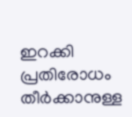ഇറക്കി പ്രതിരോധം തീര്‍ക്കാനുള്ള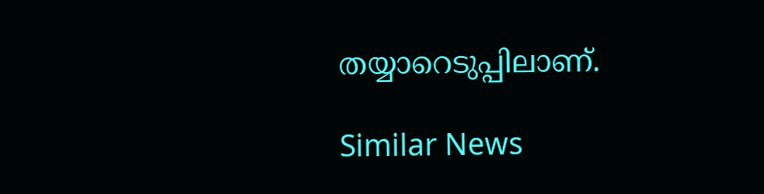തയ്യാറെടുപ്പിലാണ്.

Similar News